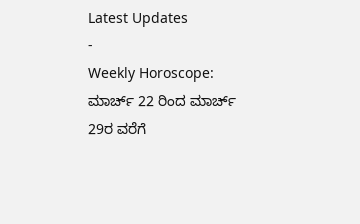Latest Updates
-
Weekly Horoscope: ಮಾರ್ಚ್ 22 ರಿಂದ ಮಾರ್ಚ್ 29ರ ವರೆಗೆ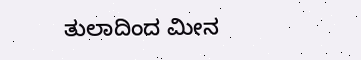ತುಲಾದಿಂದ ಮೀನ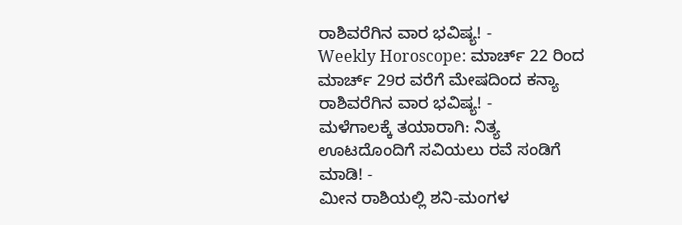ರಾಶಿವರೆಗಿನ ವಾರ ಭವಿಷ್ಯ! -
Weekly Horoscope: ಮಾರ್ಚ್ 22 ರಿಂದ ಮಾರ್ಚ್ 29ರ ವರೆಗೆ ಮೇಷದಿಂದ ಕನ್ಯಾ ರಾಶಿವರೆಗಿನ ವಾರ ಭವಿಷ್ಯ! -
ಮಳೆಗಾಲಕ್ಕೆ ತಯಾರಾಗಿ: ನಿತ್ಯ ಊಟದೊಂದಿಗೆ ಸವಿಯಲು ರವೆ ಸಂಡಿಗೆ ಮಾಡಿ! -
ಮೀನ ರಾಶಿಯಲ್ಲಿ ಶನಿ-ಮಂಗಳ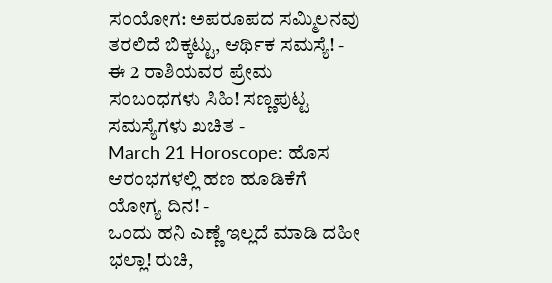ಸಂಯೋಗ: ಅಪರೂಪದ ಸಮ್ಮಿಲನವು ತರಲಿದೆ ಬಿಕ್ಕಟ್ಟು, ಆರ್ಥಿಕ ಸಮಸ್ಯೆ! -
ಈ 2 ರಾಶಿಯವರ ಪ್ರೇಮ ಸಂಬಂಧಗಳು ಸಿಹಿ! ಸಣ್ಣಪುಟ್ಟ ಸಮಸ್ಯೆಗಳು ಖಚಿತ -
March 21 Horoscope: ಹೊಸ ಆರಂಭಗಳಲ್ಲಿ ಹಣ ಹೂಡಿಕೆಗೆ ಯೋಗ್ಯ ದಿನ! -
ಒಂದು ಹನಿ ಎಣ್ಣೆ ಇಲ್ಲದೆ ಮಾಡಿ ದಹೀ ಭಲ್ಲಾ! ರುಚಿ,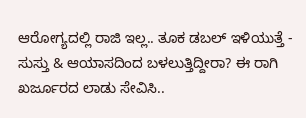ಆರೋಗ್ಯದಲ್ಲಿ ರಾಜಿ ಇಲ್ಲ.. ತೂಕ ಡಬಲ್ ಇಳಿಯುತ್ತೆ -
ಸುಸ್ತು & ಆಯಾಸದಿಂದ ಬಳಲುತ್ತಿದ್ದೀರಾ? ಈ ರಾಗಿ ಖರ್ಜೂರದ ಲಾಡು ಸೇವಿಸಿ..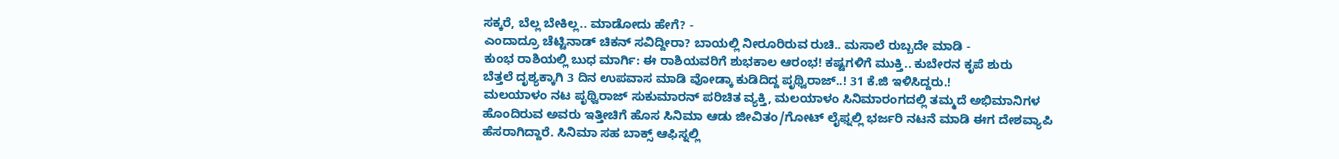ಸಕ್ಕರೆ, ಬೆಲ್ಲ ಬೇಕಿಲ್ಲ.. ಮಾಡೋದು ಹೇಗೆ? -
ಎಂದಾದ್ರೂ ಚೆಟ್ಟಿನಾಡ್ ಚಿಕನ್ ಸವಿದ್ದೀರಾ? ಬಾಯಲ್ಲಿ ನೀರೂರಿರುವ ರುಚಿ.. ಮಸಾಲೆ ರುಬ್ಬದೇ ಮಾಡಿ -
ಕುಂಭ ರಾಶಿಯಲ್ಲಿ ಬುಧ ಮಾರ್ಗಿ: ಈ ರಾಶಿಯವರಿಗೆ ಶುಭಕಾಲ ಆರಂಭ! ಕಷ್ಟಗಳಿಗೆ ಮುಕ್ತಿ.. ಕುಬೇರನ ಕೃಪೆ ಶುರು
ಬೆತ್ತಲೆ ದೃಶ್ಯಕ್ಕಾಗಿ 3 ದಿನ ಉಪವಾಸ ಮಾಡಿ ವೋಡ್ಕಾ ಕುಡಿದಿದ್ದ ಪೃಥ್ವಿರಾಜ್..! 31 ಕೆ.ಜಿ ಇಳಿಸಿದ್ದರು.!
ಮಲಯಾಳಂ ನಟ ಪೃಥ್ವಿರಾಜ್ ಸುಕುಮಾರನ್ ಪರಿಚಿತ ವ್ಯಕ್ತಿ, ಮಲಯಾಳಂ ಸಿನಿಮಾರಂಗದಲ್ಲಿ ತಮ್ಮದೆ ಅಭಿಮಾನಿಗಳ ಹೊಂದಿರುವ ಅವರು ಇತ್ತೀಚಿಗೆ ಹೊಸ ಸಿನಿಮಾ ಆಡು ಜೀವಿತಂ/ಗೋಟ್ ಲೈಫ್ನಲ್ಲಿ ಭರ್ಜರಿ ನಟನೆ ಮಾಡಿ ಈಗ ದೇಶವ್ಯಾಪಿ ಹೆಸರಾಗಿದ್ದಾರೆ. ಸಿನಿಮಾ ಸಹ ಬಾಕ್ಸ್ ಆಫಿಸ್ನಲ್ಲಿ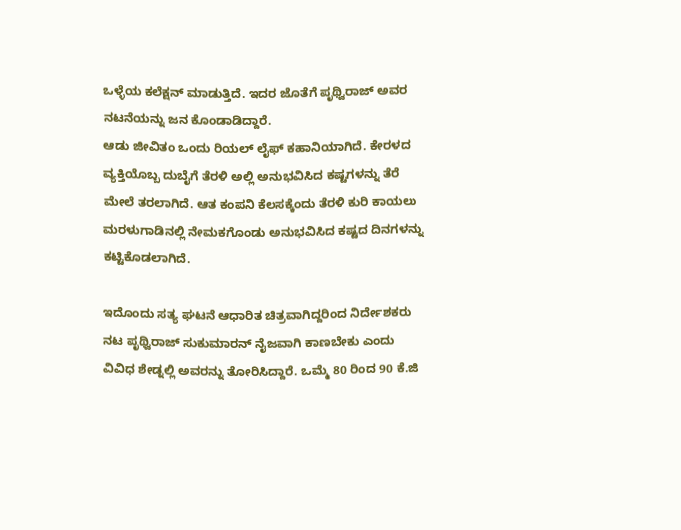ಒಳ್ಳೆಯ ಕಲೆಕ್ಷನ್ ಮಾಡುತ್ತಿದೆ. ಇದರ ಜೊತೆಗೆ ಪೃಥ್ವಿರಾಜ್ ಅವರ ನಟನೆಯನ್ನು ಜನ ಕೊಂಡಾಡಿದ್ದಾರೆ.
ಆಡು ಜೀವಿತಂ ಒಂದು ರಿಯಲ್ ಲೈಫ್ ಕಹಾನಿಯಾಗಿದೆ. ಕೇರಳದ ವ್ಯಕ್ತಿಯೊಬ್ಬ ದುಬೈಗೆ ತೆರಳಿ ಅಲ್ಲಿ ಅನುಭವಿಸಿದ ಕಷ್ಟಗಳನ್ನು ತೆರೆ ಮೇಲೆ ತರಲಾಗಿದೆ. ಆತ ಕಂಪನಿ ಕೆಲಸಕ್ಕೆಂದು ತೆರಳಿ ಕುರಿ ಕಾಯಲು ಮರಳುಗಾಡಿನಲ್ಲಿ ನೇಮಕಗೊಂಡು ಅನುಭವಿಸಿದ ಕಷ್ಟದ ದಿನಗಳನ್ನು ಕಟ್ಟಿಕೊಡಲಾಗಿದೆ.

ಇದೊಂದು ಸತ್ಯ ಘಟನೆ ಆಧಾರಿತ ಚಿತ್ರವಾಗಿದ್ದರಿಂದ ನಿರ್ದೇಶಕರು ನಟ ಪೃಥ್ವಿರಾಜ್ ಸುಕುಮಾರನ್ ನೈಜವಾಗಿ ಕಾಣಬೇಕು ಎಂದು ವಿವಿಧ ಶೇಡ್ನಲ್ಲಿ ಅವರನ್ನು ತೋರಿಸಿದ್ದಾರೆ. ಒಮ್ಮೆ 80 ರಿಂದ 90 ಕೆ.ಜಿ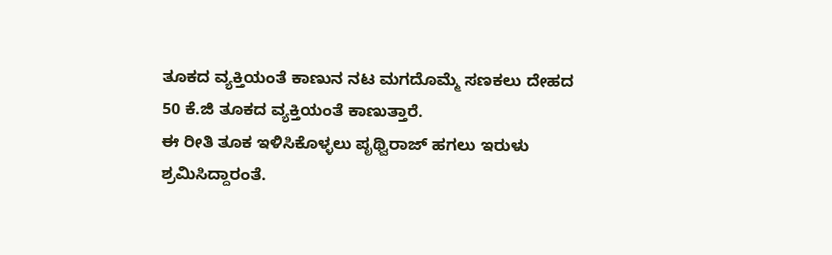ತೂಕದ ವ್ಯಕ್ತಿಯಂತೆ ಕಾಣುನ ನಟ ಮಗದೊಮ್ಮೆ ಸಣಕಲು ದೇಹದ 50 ಕೆ.ಜಿ ತೂಕದ ವ್ಯಕ್ತಿಯಂತೆ ಕಾಣುತ್ತಾರೆ.
ಈ ರೀತಿ ತೂಕ ಇಳಿಸಿಕೊಳ್ಳಲು ಪೃಥ್ವಿರಾಜ್ ಹಗಲು ಇರುಳು ಶ್ರಮಿಸಿದ್ದಾರಂತೆ.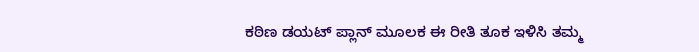ಕಠಿಣ ಡಯಟ್ ಪ್ಲಾನ್ ಮೂಲಕ ಈ ರೀತಿ ತೂಕ ಇಳಿಸಿ ತಮ್ಮ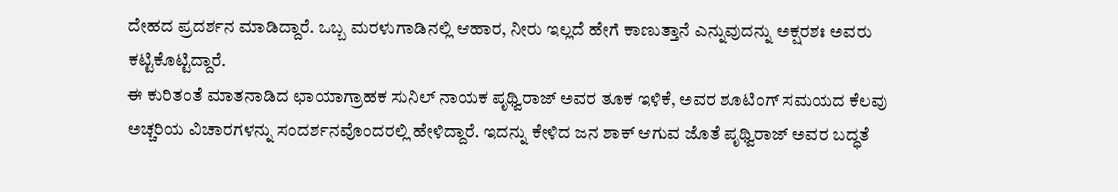ದೇಹದ ಪ್ರದರ್ಶನ ಮಾಡಿದ್ದಾರೆ. ಒಬ್ಬ ಮರಳುಗಾಡಿನಲ್ಲಿ ಆಹಾರ, ನೀರು ಇಲ್ಲದೆ ಹೇಗೆ ಕಾಣುತ್ತಾನೆ ಎನ್ನುವುದನ್ನು ಅಕ್ಷರಶಃ ಅವರು ಕಟ್ಟಿಕೊಟ್ಟಿದ್ದಾರೆ.
ಈ ಕುರಿತಂತೆ ಮಾತನಾಡಿದ ಛಾಯಾಗ್ರಾಹಕ ಸುನಿಲ್ ನಾಯಕ ಪೃಥ್ವಿರಾಜ್ ಅವರ ತೂಕ ಇಳಿಕೆ, ಅವರ ಶೂಟಿಂಗ್ ಸಮಯದ ಕೆಲವು ಅಚ್ಚರಿಯ ವಿಚಾರಗಳನ್ನು ಸಂದರ್ಶನವೊಂದರಲ್ಲಿ ಹೇಳಿದ್ದಾರೆ. ಇದನ್ನು ಕೇಳಿದ ಜನ ಶಾಕ್ ಆಗುವ ಜೊತೆ ಪೃಥ್ವಿರಾಜ್ ಅವರ ಬದ್ಧತೆ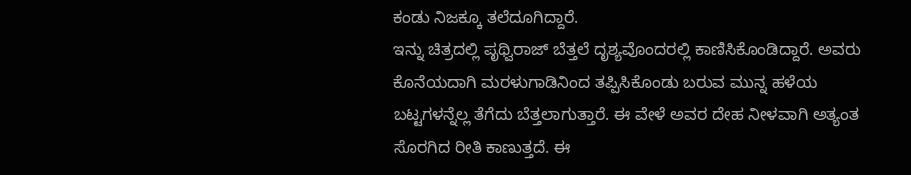ಕಂಡು ನಿಜಕ್ಕೂ ತಲೆದೂಗಿದ್ದಾರೆ.
ಇನ್ನು ಚಿತ್ರದಲ್ಲಿ ಪೃಥ್ವಿರಾಜ್ ಬೆತ್ತಲೆ ದೃಶ್ಯವೊಂದರಲ್ಲಿ ಕಾಣಿಸಿಕೊಂಡಿದ್ದಾರೆ. ಅವರು ಕೊನೆಯದಾಗಿ ಮರಳುಗಾಡಿನಿಂದ ತಪ್ಪಿಸಿಕೊಂಡು ಬರುವ ಮುನ್ನ ಹಳೆಯ ಬಟ್ಟಗಳನ್ನೆಲ್ಲ ತೆಗೆದು ಬೆತ್ತಲಾಗುತ್ತಾರೆ. ಈ ವೇಳೆ ಅವರ ದೇಹ ನೀಳವಾಗಿ ಅತ್ಯಂತ ಸೊರಗಿದ ರೀತಿ ಕಾಣುತ್ತದೆ. ಈ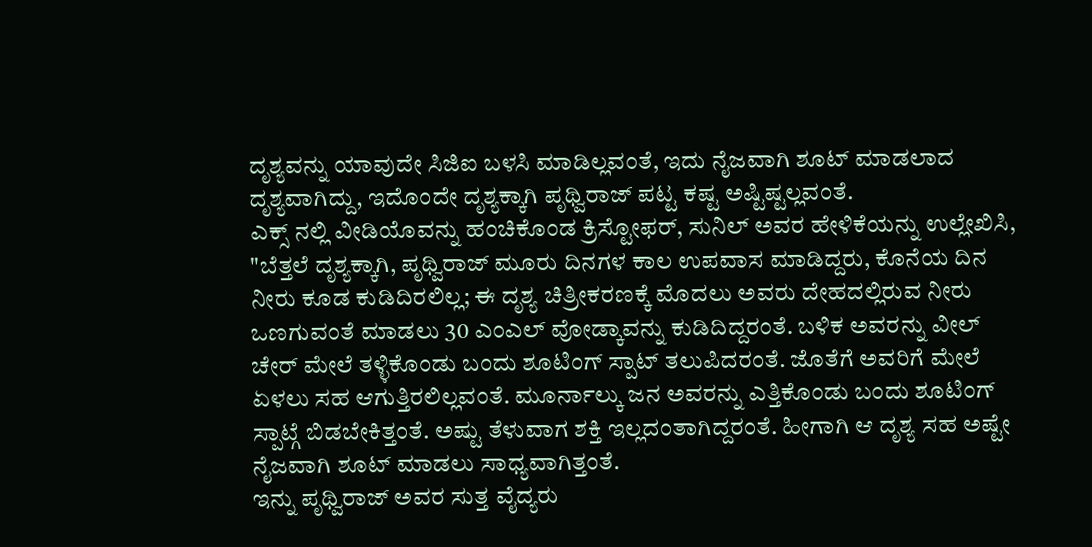ದೃಶ್ಯವನ್ನು ಯಾವುದೇ ಸಿಜಿಐ ಬಳಸಿ ಮಾಡಿಲ್ಲವಂತೆ, ಇದು ನೈಜವಾಗಿ ಶೂಟ್ ಮಾಡಲಾದ ದೃಶ್ಯವಾಗಿದ್ದು, ಇದೊಂದೇ ದೃಶ್ಯಕ್ಕಾಗಿ ಪೃಥ್ವಿರಾಜ್ ಪಟ್ಟ ಕಷ್ಟ ಅಷ್ಟಿಷ್ಟಲ್ಲವಂತೆ.
ಎಕ್ಸ್ ನಲ್ಲಿ ವೀಡಿಯೊವನ್ನು ಹಂಚಿಕೊಂಡ ಕ್ರಿಸ್ಟೋಫರ್, ಸುನಿಲ್ ಅವರ ಹೇಳಿಕೆಯನ್ನು ಉಲ್ಲೇಖಿಸಿ, "ಬೆತ್ತಲೆ ದೃಶ್ಯಕ್ಕಾಗಿ, ಪೃಥ್ವಿರಾಜ್ ಮೂರು ದಿನಗಳ ಕಾಲ ಉಪವಾಸ ಮಾಡಿದ್ದರು, ಕೊನೆಯ ದಿನ ನೀರು ಕೂಡ ಕುಡಿದಿರಲಿಲ್ಲ; ಈ ದೃಶ್ಯ ಚಿತ್ರೀಕರಣಕ್ಕೆ ಮೊದಲು ಅವರು ದೇಹದಲ್ಲಿರುವ ನೀರು ಒಣಗುವಂತೆ ಮಾಡಲು 30 ಎಂಎಲ್ ವೋಡ್ಕಾವನ್ನು ಕುಡಿದಿದ್ದರಂತೆ. ಬಳಿಕ ಅವರನ್ನು ವೀಲ್ ಚೇರ್ ಮೇಲೆ ತಳ್ಳಿಕೊಂಡು ಬಂದು ಶೂಟಿಂಗ್ ಸ್ಪಾಟ್ ತಲುಪಿದರಂತೆ. ಜೊತೆಗೆ ಅವರಿಗೆ ಮೇಲೆ ಏಳಲು ಸಹ ಆಗುತ್ತಿರಲಿಲ್ಲವಂತೆ. ಮೂರ್ನಾಲ್ಕು ಜನ ಅವರನ್ನು ಎತ್ತಿಕೊಂಡು ಬಂದು ಶೂಟಿಂಗ್ ಸ್ಪಾಟ್ಗೆ ಬಿಡಬೇಕಿತ್ತಂತೆ. ಅಷ್ಟು ತೆಳುವಾಗ ಶಕ್ತಿ ಇಲ್ಲದಂತಾಗಿದ್ದರಂತೆ. ಹೀಗಾಗಿ ಆ ದೃಶ್ಯ ಸಹ ಅಷ್ಟೇ ನೈಜವಾಗಿ ಶೂಟ್ ಮಾಡಲು ಸಾಧ್ಯವಾಗಿತ್ತಂತೆ.
ಇನ್ನು ಪೃಥ್ವಿರಾಜ್ ಅವರ ಸುತ್ತ ವೈದ್ಯರು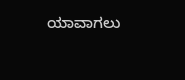ಯಾವಾಗಲು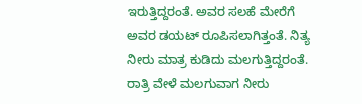ಇರುತ್ತಿದ್ದರಂತೆ. ಅವರ ಸಲಹೆ ಮೇರೆಗೆ ಅವರ ಡಯಟ್ ರೂಪಿಸಲಾಗಿತ್ತಂತೆ. ನಿತ್ಯ ನೀರು ಮಾತ್ರ ಕುಡಿದು ಮಲಗುತ್ತಿದ್ದರಂತೆ. ರಾತ್ರಿ ವೇಳೆ ಮಲಗುವಾಗ ನೀರು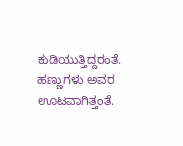ಕುಡಿಯುತ್ತಿದ್ದರಂತೆ. ಹಣ್ಣುಗಳು ಅವರ ಊಟವಾಗಿತ್ತಂತೆ.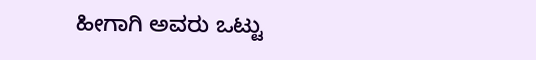ಹೀಗಾಗಿ ಅವರು ಒಟ್ಟು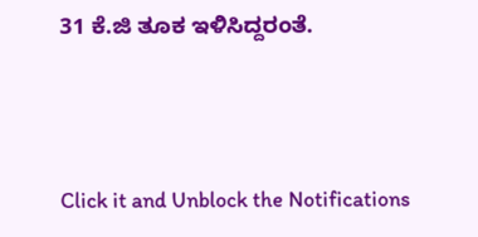31 ಕೆ.ಜಿ ತೂಕ ಇಳಿಸಿದ್ದರಂತೆ.



Click it and Unblock the Notifications